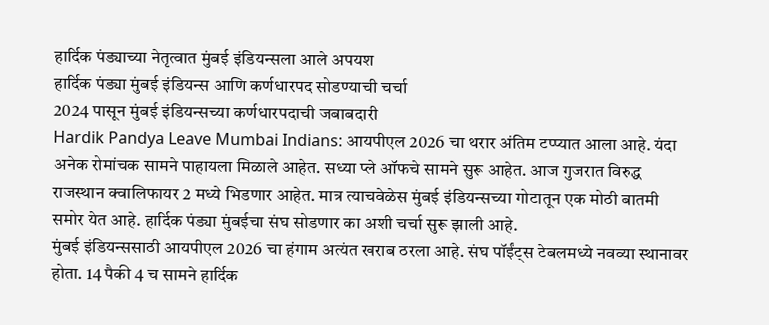हार्दिक पंड्याच्या नेतृत्वात मुंबई इंडियन्सला आले अपयश
हार्दिक पंड्या मुंबई इंडियन्स आणि कर्णधारपद सोडण्याची चर्चा
2024 पासून मुंबई इंडियन्सच्या कर्णधारपदाची जबाबदारी
Hardik Pandya Leave Mumbai Indians: आयपीएल 2026 चा थरार अंतिम टप्प्यात आला आहे. यंदा अनेक रोमांचक सामने पाहायला मिळाले आहेत. सध्या प्ले ऑफचे सामने सुरू आहेत. आज गुजरात विरुद्ध राजस्थान क्वालिफायर 2 मध्ये भिडणार आहेत. मात्र त्याचवेळेस मुंबई इंडियन्सच्या गोटातून एक मोठी बातमी समोर येत आहे. हार्दिक पंड्या मुंबईचा संघ सोडणार का अशी चर्चा सुरू झाली आहे.
मुंबई इंडियन्ससाठी आयपीएल 2026 चा हंगाम अत्यंत खराब ठरला आहे. संघ पॉईंट्स टेबलमध्ये नवव्या स्थानावर होता. 14 पैकी 4 च सामने हार्दिक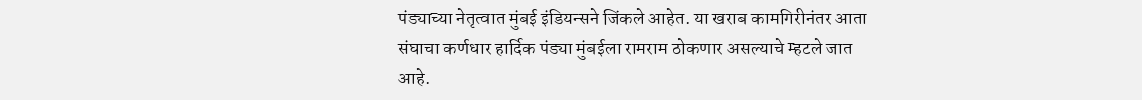पंड्याच्या नेतृत्वात मुंबई इंडियन्सने जिंकले आहेत. या खराब कामगिरीनंतर आता संघाचा कर्णधार हार्दिक पंड्या मुंबईला रामराम ठोकणार असल्याचे म्हटले जात आहे.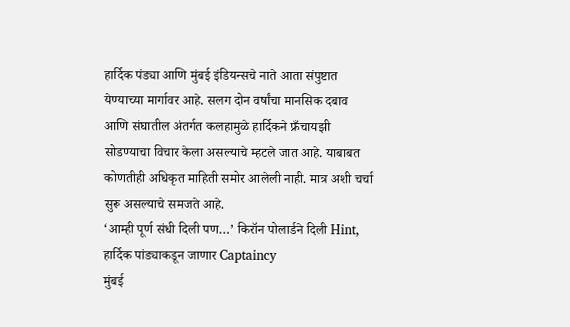हार्दिक पंड्या आणि मुंबई इंडियन्सचे नाते आता संपुष्टात येण्याच्या मार्गावर आहे. सलग दोन वर्षांचा मानसिक दबाव आणि संघातील अंतर्गत कलहामुळे हार्दिकने फ्रँचायझी सोडण्याचा विचार केला असल्याचे म्हटले जात आहे. याबाबत कोणतीही अधिकृत माहिती समोर आलेली नाही. मात्र अशी चर्चा सुरू असल्याचे समजते आहे.
‘आम्ही पूर्ण संधी दिली पण…’ किरॉन पोलार्डने दिली Hint, हार्दिक पांड्याकडून जाणार Captaincy
मुंबई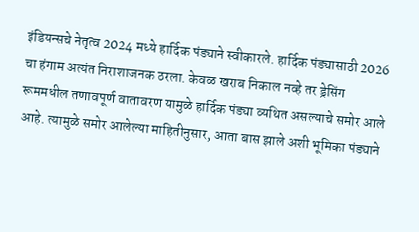इंडियन्सचे नेतृत्व 2024 मध्ये हार्दिक पंड्याने स्वीकारले. हार्दिक पंड्यासाठी 2026 चा हंगाम अत्यंत निराशाजनक ठरला. केवळ खराब निकाल नव्हे तर ड्रेसिंग रूममधील तणावपूर्ण वातावरण यामुळे हार्दिक पंड्या व्यथित असल्याचे समोर आले आहे. त्यामुळे समोर आलेल्या माहितीनुसार, आता बास झाले अशी भूमिका पंड्याने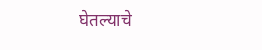घेतल्याचे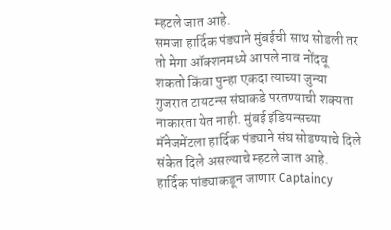म्हटले जात आहे.
समजा हार्दिक पंड्याने मुंबईची साथ सोडली तर तो मेगा ऑक्शनमध्ये आपले नाव नोंदवू शकतो किंवा पुन्हा एकदा त्याच्या जुन्या गुजरात टायटन्स संघाकडे परतण्याची शक्यता नाकारता येत नाही. मुंबई इंडियन्सच्या मॅनेजमेंटला हार्दिक पंड्याने संघ सोडण्याचे दिले संकेत दिले असल्याचे म्हटले जात आहे.
हार्दिक पांड्याकडून जाणार Captaincy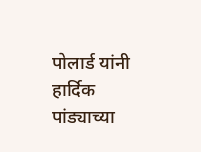पोलार्ड यांनी हार्दिक पांड्याच्या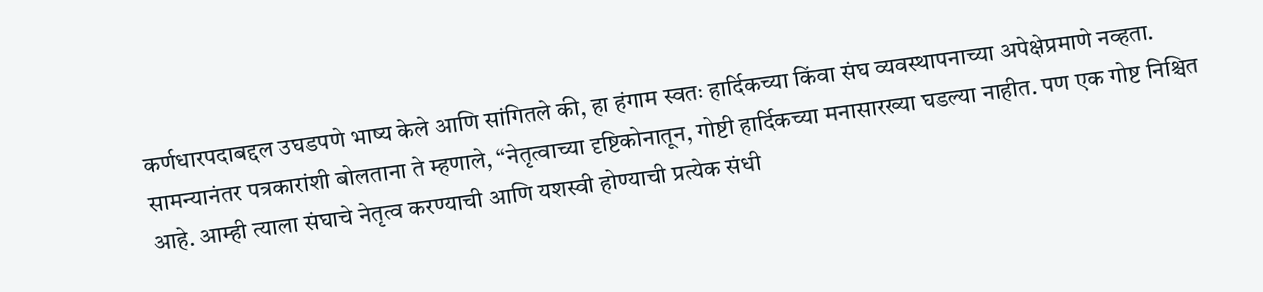कर्णधारपदाबद्दल उघडपणे भाष्य केले आणि सांगितले की, हा हंगाम स्वतः हार्दिकच्या किंवा संघ व्यवस्थापनाच्या अपेक्षेप्रमाणे नव्हता. सामन्यानंतर पत्रकारांशी बोलताना ते म्हणाले, “नेतृत्वाच्या दृष्टिकोनातून, गोष्टी हार्दिकच्या मनासारख्या घडल्या नाहीत. पण एक गोष्ट निश्चित आहे. आम्ही त्याला संघाचे नेतृत्व करण्याची आणि यशस्वी होण्याची प्रत्येक संधी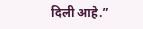दिली आहे.”